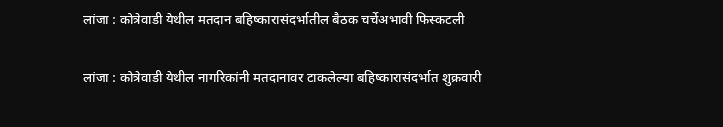लांजा : कोत्रेवाडी येथील मतदान बहिष्कारासंदर्भातील बैठक चर्चेअभावी फिस्कटली

लांजा : कोत्रेवाडी येथील नागरिकांनी मतदानावर टाकलेल्या बहिष्कारासंदर्भात शुक्रवारी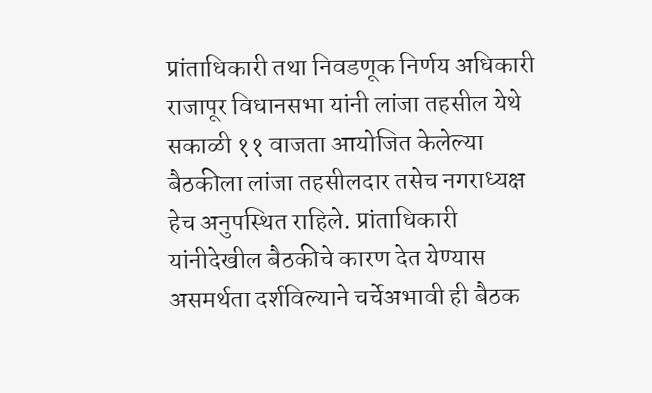प्रांताधिकारी तथा निवडणूक निर्णय अधिकारी राजापूर विधानसभा यांनी लांजा तहसील येथे सकाळी ११ वाजता आयोजित केलेल्या बैठकीला लांजा तहसीलदार तसेच नगराध्यक्ष हेच अनुपस्थित राहिले. प्रांताधिकारी यांनीदेखील बैठकीचे कारण देत येण्यास असमर्थता दर्शविल्याने चर्चेअभावी ही बैठक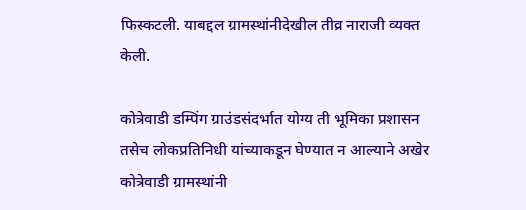फिस्कटली. याबद्दल ग्रामस्थांनीदेखील तीव्र नाराजी व्यक्त केली.

कोत्रेवाडी डम्पिंग ग्राउंडसंदर्भात योग्य ती भूमिका प्रशासन तसेच लोकप्रतिनिधी यांच्याकडून घेण्यात न आल्याने अखेर कोत्रेवाडी ग्रामस्थांनी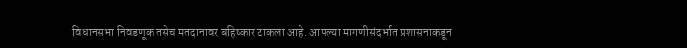विधानसभा निवडणूक तसेच मतदानावर बहिष्कार टाकला आहे. आपल्या मागणीसंदर्भात प्रशासनाकडून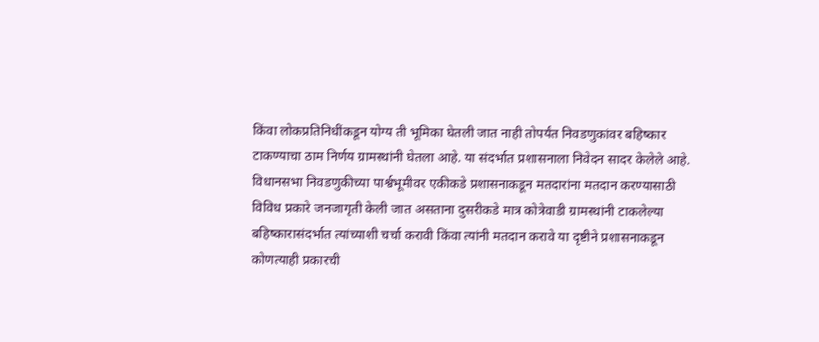किंवा लोकप्रतिनिधींकडून योग्य ती भूमिका घेतली जात नाही तोपर्यंत निवडणुकांवर बहिष्कार टाकण्याचा ठाम निर्णय ग्रामस्थांनी घेतला आहे. या संदर्भात प्रशासनाला निवेदन सादर केलेले आहे. विधानसभा निवडणुकीच्या पार्श्वभूमीवर एकीकडे प्रशासनाकडून मतदारांना मतदान करण्यासाठी विविध प्रकारे जनजागृती केली जात असताना दुसरीकडे मात्र कोत्रेवाडी ग्रामस्थांनी टाकलेल्या बहिष्कारासंदर्भात त्यांच्याशी चर्चा करावी किंवा त्यांनी मतदान करावे या दृष्टीने प्रशासनाकडून कोणत्याही प्रकारची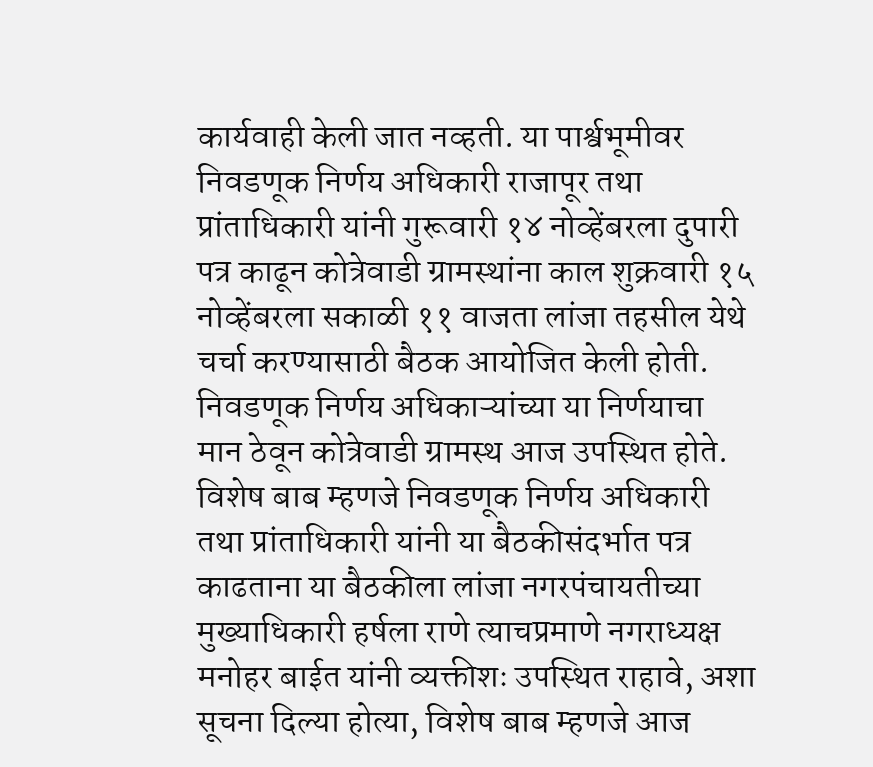कार्यवाही केली जात नव्हती. या पार्श्वभूमीवर निवडणूक निर्णय अधिकारी राजापूर तथा प्रांताधिकारी यांनी गुरूवारी १४ नोव्हेंबरला दुपारी पत्र काढून कोत्रेवाडी ग्रामस्थांना काल शुक्रवारी १५ नोव्हेंबरला सकाळी ११ वाजता लांजा तहसील येथे चर्चा करण्यासाठी बैठक आयोजित केली होती. निवडणूक निर्णय अधिकाऱ्यांच्या या निर्णयाचा मान ठेवून कोत्रेवाडी ग्रामस्थ आज उपस्थित होते. विशेष बाब म्हणजे निवडणूक निर्णय अधिकारी तथा प्रांताधिकारी यांनी या बैठकीसंदर्भात पत्र काढताना या बैठकीला लांजा नगरपंचायतीच्या मुख्याधिकारी हर्षला राणे त्याचप्रमाणे नगराध्यक्ष मनोहर बाईत यांनी व्यक्तीशः उपस्थित राहावे, अशा सूचना दिल्या होत्या, विशेष बाब म्हणजे आज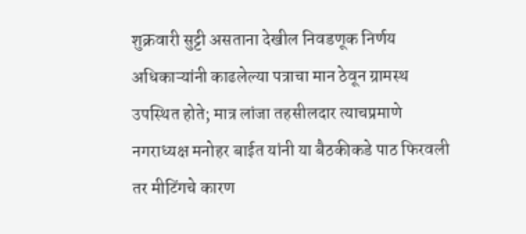शुक्रवारी सुट्टी असताना देखील निवडणूक निर्णय अधिकाऱ्यांनी काढलेल्या पत्राचा मान ठेवून ग्रामस्थ उपस्थित होते; मात्र लांजा तहसीलदार त्याचप्रमाणे नगराध्यक्ष मनोहर बाईत यांनी या बैठकीकडे पाठ फिरवली तर मीटिंगचे कारण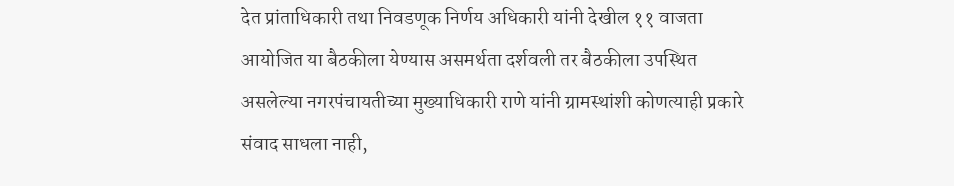देत प्रांताधिकारी तथा निवडणूक निर्णय अधिकारी यांनी देखील ११ वाजता आयोजित या बैठकीला येण्यास असमर्थता दर्शवली तर बैठकीला उपस्थित असलेल्या नगरपंचायतीच्या मुख्याधिकारी राणे यांनी ग्रामस्थांशी कोणत्याही प्रकारे संवाद साधला नाही,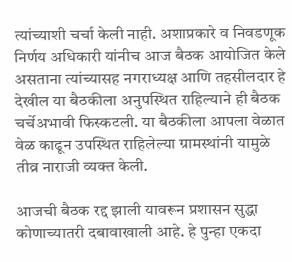त्यांच्याशी चर्चा केली नाही. अशाप्रकारे व निवडणूक निर्णय अधिकारी यांनीच आज बैठक आयोजित केले असताना त्यांच्यासह नगराध्यक्ष आणि तहसीलदार हे देखील या बैठकीला अनुपस्थित राहिल्याने ही बैठक चर्चेअभावी फिस्कटली. या बैठकीला आपला वेळात वेळ काढून उपस्थित राहिलेल्या ग्रामस्थांनी यामुळे तीव्र नाराजी व्यक्त केली.

आजची बैठक रद्द झाली यावरून प्रशासन सुद्धा कोणाच्यातरी दबावाखाली आहे. हे पुन्हा एकदा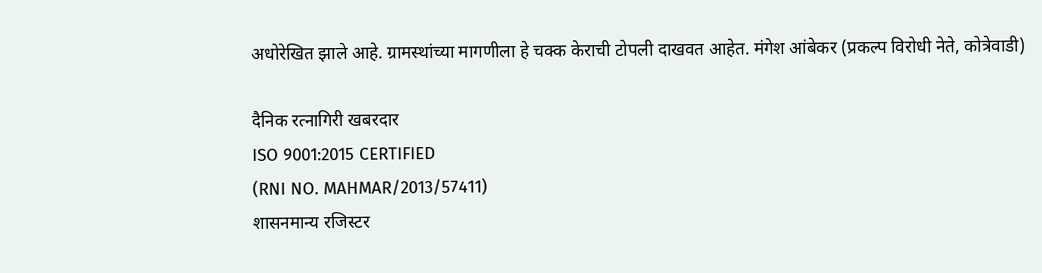अधोरेखित झाले आहे. ग्रामस्थांच्या मागणीला हे चक्क केराची टोपली दाखवत आहेत. मंगेश आंबेकर (प्रकल्प विरोधी नेते, कोत्रेवाडी)

दैनिक रत्नागिरी खबरदार
ISO 9001:2015 CERTIFIED
(RNI NO. MAHMAR/2013/57411)
शासनमान्य रजिस्टर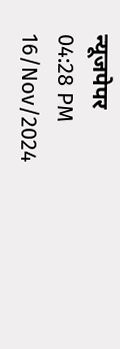न्यूजपेपर
04:28 PM 16/Nov/2024